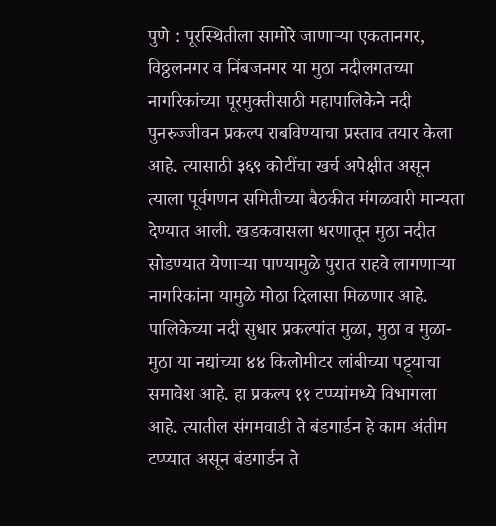पुणे : पूरस्थितीला सामोरे जाणाऱ्या एकतानगर, विठ्ठलनगर व निंबजनगर या मुठा नदीलगतच्या नागरिकांच्या पूरमुक्तीसाठी महापालिकेने नदी पुनरुज्जीवन प्रकल्प राबविण्याचा प्रस्ताव तयार केला आहे. त्यासाठी ३६९ कोटींचा खर्च अपेक्षीत असून त्याला पूर्वगणन समितीच्या बैठकीत मंगळवारी मान्यता देण्यात आली. खडकवासला धरणातून मुठा नदीत सोडण्यात येणाऱ्या पाण्यामुळे पुरात राहवे लागणाऱ्या नागरिकांना यामुळे मोठा दिलासा मिळणार आहे. पालिकेच्या नदी सुधार प्रकल्पांत मुळा, मुठा व मुळा-मुठा या नद्यांच्या ४४ किलोमीटर लांबीच्या पट्ट्याचा समावेश आहे. हा प्रकल्प ११ टप्प्यांमध्ये विभागला आहे. त्यातील संगमवाडी ते बंडगार्डन हे काम अंतीम टप्प्यात असून बंडगार्डन ते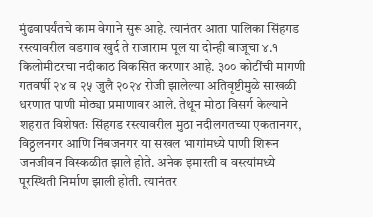मुंढवापर्यंतचे काम वेगाने सुरू आहे. त्यानंतर आता पालिका सिंहगड रस्त्यावरील वडगाव खुर्द ते राजाराम पूल या दोन्ही बाजूचा ४.१ किलोमीटरचा नदीकाठ विकसित करणार आहे. ३०० कोटींची मागणी गतवर्षी २४ व २५ जुलै २०२४ रोजी झालेल्या अतिवृष्टीमुळे साखळी धरणात पाणी मोठ्या प्रमाणावर आले. तेथून मोठा विसर्ग केल्याने शहरात विशेषतः सिंहगड रस्त्यावरील मुठा नदीलगतच्या एकतानगर, विठ्ठलनगर आणि निंबजनगर या सखल भागांमध्ये पाणी शिरून जनजीवन विस्कळीत झाले होते. अनेक इमारती व वस्त्यांमध्ये पूरस्थिती निर्माण झाली होती. त्यानंतर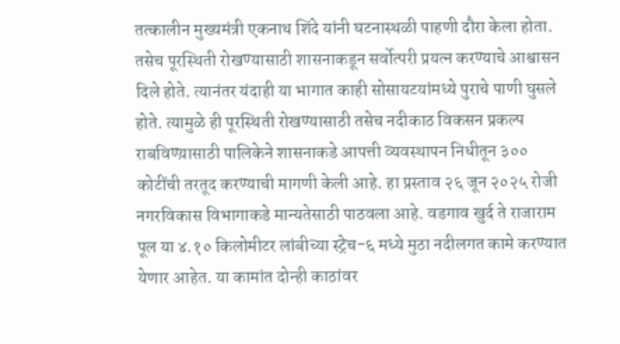तत्कालीन मुख्यमंत्री एकनाथ शिंदे यांनी घटनास्थळी पाहणी दौरा केला होता. तसेच पूरस्थिती रोखण्यासाठी शासनाकडून सर्वोत्परी प्रयत्न करण्याचे आश्वासन दिले होते. त्यानंतर यंदाही या भागात काही सोसायटयांमध्ये पुराचे पाणी घुसले होते. त्यामुळे ही पूरस्थिती रोखण्यासाठी तसेच नदीकाठ विकसन प्रकल्प राबविण्य़ासाठी पालिकेने शासनाकडे आपत्ती व्यवस्थापन निधीतून ३०० कोटींची तरतूद करण्याची मागणी केली आहे. हा प्रस्ताव २६ जून २०२५ रोजी नगरविकास विभागाकडे मान्यतेसाठी पाठवला आहे. वडगाव खुर्द ते राजाराम पूल या ४.१० किलोमीटर लांबीच्या स्ट्रेच-६ मध्ये मुठा नदीलगत कामे करण्यात येणार आहेत. या कामांत दोन्ही काठांवर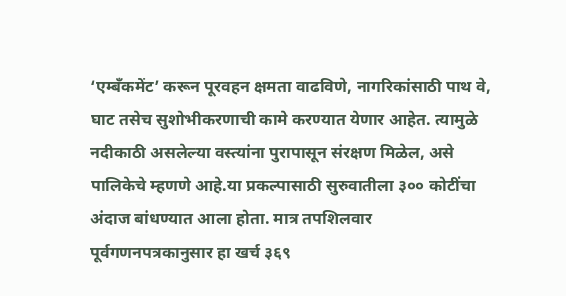‘एम्बॅंकमेंट’ करून पूरवहन क्षमता वाढविणे, नागरिकांसाठी पाथ वे, घाट तसेच सुशोभीकरणाची कामे करण्यात येणार आहेत. त्यामुळे नदीकाठी असलेल्या वस्त्यांना पुरापासून संरक्षण मिळेल, असे पालिकेचे म्हणणे आहे.या प्रकल्पासाठी सुरुवातीला ३०० कोटींचा अंदाज बांधण्यात आला होता. मात्र तपशिलवार पूर्वगणनपत्रकानुसार हा खर्च ३६९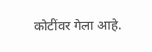कोटींवर गेला आहे.